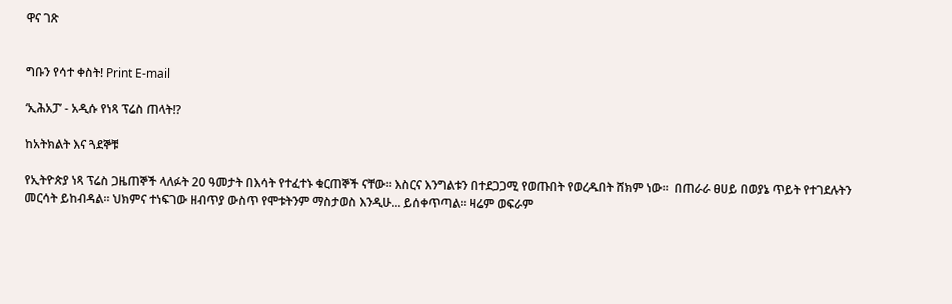ዋና ገጽ


ግቡን የሳተ ቀስት! Print E-mail

‘ኢሕአፓ’ - አዲሱ የነጻ ፕሬስ ጠላት!?

ከአትክልት እና ጓደኞቹ

የኢትዮጵያ ነጻ ፕሬስ ጋዜጠኞች ላለፉት 20 ዓመታት በእሳት የተፈተኑ ቁርጠኞች ናቸው። እስርና እንግልቱን በተደጋጋሚ የወጡበት የወረዱበት ሸክም ነው።  በጠራራ ፀሀይ በወያኔ ጥይት የተገደሉትን መርሳት ይከብዳል። ህክምና ተነፍገው ዘብጥያ ውስጥ የሞቱትንም ማስታወስ እንዲሁ... ይሰቀጥጣል። ዛሬም ወፍራም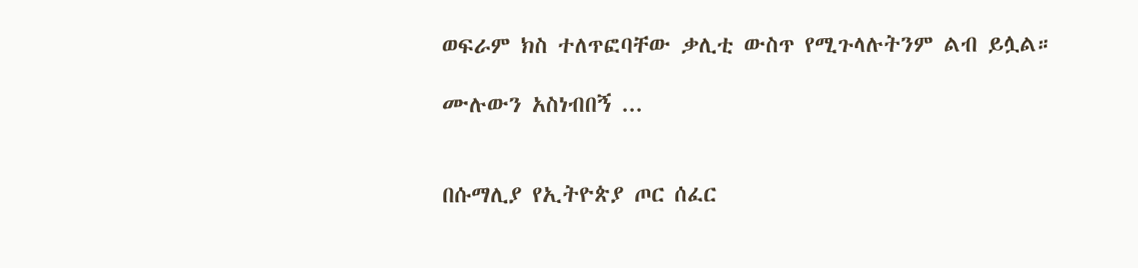ወፍራም ክስ ተለጥፎባቸው ቃሊቲ ውስጥ የሚጉላሉትንም ልብ ይሏል።

ሙሉውን አስነብበኝ ...


በሱማሊያ የኢትዮጵያ ጦር ሰፈር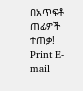በአጥፍቶ ጠፊዎች ተጠቃ! Print E-mail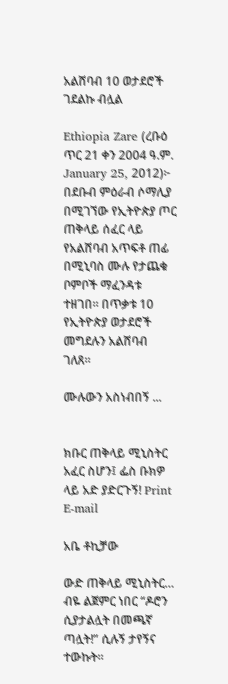አልሸባብ 10 ወታደሮች ገደልኩ ብሏል

Ethiopia Zare (ረቡዕ ጥር 21 ቀን 2004 ዓ.ም. January 25, 2012)፦ በደቡብ ምዕራብ ሶማሊያ በሚገኘው የኢትዮጵያ ጦር ጠቅላይ ሰፈር ላይ የአልሸባብ አጥፍቶ ጠፊ በሚኒባስ ሙሉ የታጨቁ ቦምቦች ማፈንዳቱ ተዘገበ። በጥቃቱ 10 የኢትዮጵያ ወታደሮች መግደሉን አልሸባብ ገለጸ።

ሙሉውን አስነብበኝ ...


ክቡር ጠቅላይ ሚኒስትር አፈር ስሆን፤ ፌስ ቡክዎ ላይ አድ ያድርጉኝ! Print E-mail

አቤ ቶኪቻው

ውድ ጠቅላይ ሚኒስትር… ብዬ ልጀምር ነበር “ዶሮን ሲያታልሏት በመጫኛ ጣሏት!” ሲሉኝ ታየኝና ተውኩት።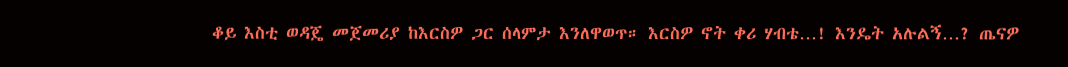ቆይ እስቲ ወዳጄ መጀመሪያ ከእርስዎ ጋር ሰላምታ እንለዋወጥ። እርስዎ ኖት ቀሪ ሃብቴ…! እንዴት አሉልኝ…? ጤናዎ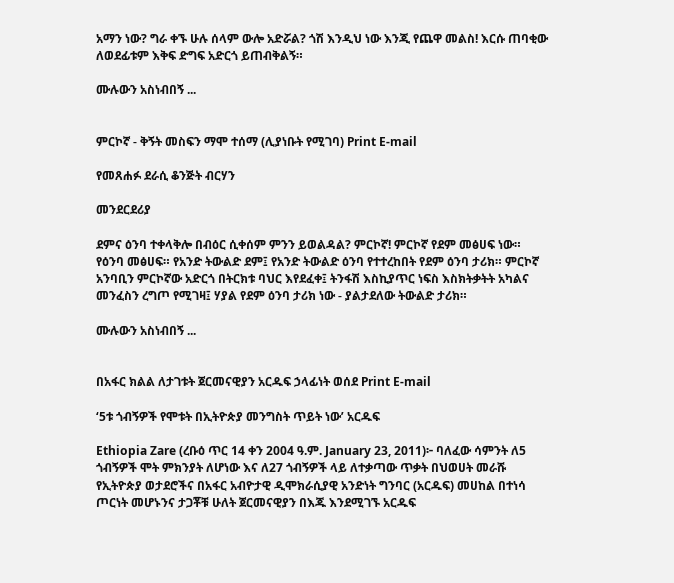አማን ነው? ግራ ቀኙ ሁሉ ሰላም ውሎ አድሯል? ጎሽ እንዲህ ነው እንጂ የጨዋ መልስ! እርሱ ጠባቂው ለወደፊቱም እቅፍ ድግፍ አድርጎ ይጠብቅልኝ።

ሙሉውን አስነብበኝ ...


ምርኮኛ - ቅኝት መስፍን ማሞ ተሰማ (ሊያነቡት የሚገባ) Print E-mail

የመጸሐፉ ደራሲ ቆንጅት ብርሃን

መንደርደሪያ

ደምና ዕንባ ተቀላቅሎ በብዕር ሲቀሰም ምንን ይወልዳል? ምርኮኛ! ምርኮኛ የደም መፅሀፍ ነው።  የዕንባ መፅሀፍ። የአንድ ትውልድ ደም፤ የአንድ ትውልድ ዕንባ የተተረከበት የደም ዕንባ ታሪክ። ምርኮኛ አንባቢን ምርኮኛው አድርጎ በትርክቱ ባህር እየደፈቀ፤ ትንፋሽ እስኪያጥር ነፍስ እስክትቃትት አካልና መንፈስን ረግጦ የሚገዛ፤ ሃያል የደም ዕንባ ታሪክ ነው - ያልታደለው ትውልድ ታሪክ።

ሙሉውን አስነብበኝ ...


በአፋር ክልል ለታገቱት ጀርመናዊያን አርዱፍ ኃላፊነት ወሰደ Print E-mail

‘5ቱ ጎብኝዎች የሞቱት በኢትዮጵያ መንግስት ጥይት ነው’ አርዱፍ

Ethiopia Zare (ረቡዕ ጥር 14 ቀን 2004 ዓ.ም. January 23, 2011)፦ ባለፈው ሳምንት ለ5 ጎብኝዎች ሞት ምክንያት ለሆነው እና ለ27 ጎብኝዎች ላይ ለተቃጣው ጥቃት በህወሀት መራሹ የኢትዮጵያ ወታደሮችና በአፋር አብዮታዊ ዲሞክራሲያዊ አንድነት ግንባር (አርዱፍ) መሀከል በተነሳ ጦርነት መሆኑንና ታጋቾቹ ሁለት ጀርመናዊያን በእጁ እንደሚገኙ አርዱፍ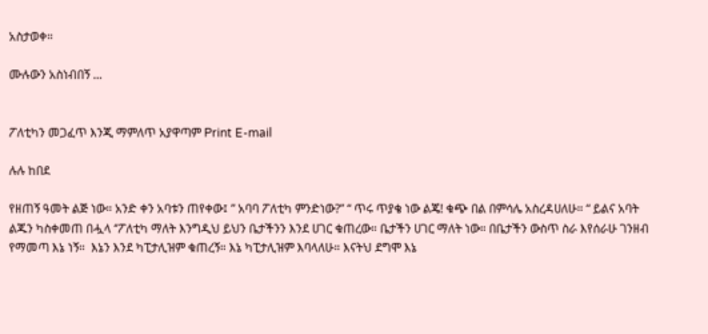አስታወቀ።

ሙሉውን አስነብበኝ ...


ፖለቲካን መጋፈጥ እንጂ ማምለጥ አያዋጣም Print E-mail

ሉሉ ከበደ

የዘጠኝ ዓመት ልጅ ነው። አንድ ቀን አባቱን ጠየቀው፤ ” አባባ ፖለቲካ ምንድነው?” “ ጥሩ ጥያቄ ነው ልጄ! ቁጭ በል በምሳሌ አስረዳሀለሁ። “ ይልና አባት ልጁን ካስቀመጠ በሗላ ‘’ፖለቲካ ማለት እንግዲህ ይህን ቤታችንን እንደ ሀገር ቁጠረው። ቤታችን ሀገር ማለት ነው። በቤታችን ውስጥ ስራ እየሰራሁ ገንዘብ የማመጣ እኔ ነኝ።  እኔን እንደ ካፒታሊዝም ቁጠረኝ። እኔ ካፒታሊዝም እባላለሁ። እናትህ ደግሞ እኔ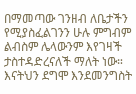በማመጣው ገንዘብ ለቤታችን የሚያስፈልገንን ሁሉ ምግብም ልብስም ሌላውንም እየገዛች ታስተዳድረናለች ማለት ነው። እናትህን ደግሞ እንደመንግስት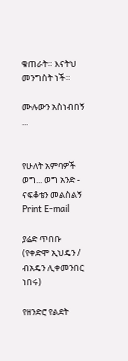ቁጠራት። እናትህ መንግስት ነች።

ሙሉውን አስነብበኝ ...


የሁለት አምባዎች ወግ... ወግ አንድ - ናፍቆቴን መልስልኝ Print E-mail

ያሬድ ጥበቡ (የቀድሞ ኢህዴን / ብአዴን ሊቀመንበር ነበሩ)

የዘንድሮ የልደት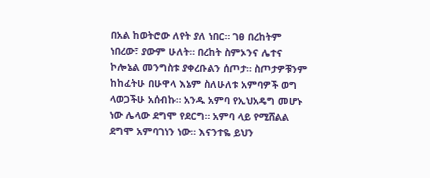በአል ከወትሮው ለየት ያለ ነበር። ገፀ በረከትም ነበረው፣ ያውም ሁለት። በረከት ስምኦንና ሌተና ኮሎኔል መንግስቱ ያቀረቡልን ሰጦታ። ስጦታዎቹንም ከከፈትሁ በሁዋላ እኔም ስለሁለቱ አምባዎች ወግ ላወጋችሁ አሰብኩ። አንዱ አምባ የኢህአዴግ መሆኑ ነው ሌላው ደግሞ የደርግ። አምባ ላይ የሚሸልል ደግሞ አምባገነን ነው። እናንተዬ ይህን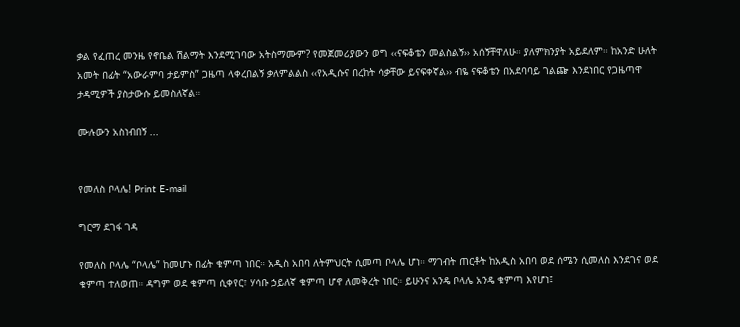ቃል የፈጠረ መንዜ የኖቤል ሽልማት እንደሚገባው አትስማሙም? የመጀመሪያውን ወግ ‹‹ናፍቆቴን መልስልኝ›› አሰኝቸዋለሁ። ያለምክንያት አይደለም። ከአንድ ሁለት አመት በፊት “አውራምባ ታይምስ” ጋዜጣ ላቀረበልኝ ቃለምልልስ ‹‹የአዲሱና በረከት ሳቃቸው ይናፍቀኛል›› ብዬ ናፍቆቴን በአደባባይ ገልጬ እንደነበር የጋዜጣዋ ታዳሚዎች ያስታውሱ ይመስለኛል።

ሙሉውን አስነብበኝ ...


የመለስ ቦላሌ! Print E-mail

ግርማ ደገፋ ገዳ

የመለስ ቦላሌ “ቦላሌ” ከመሆኑ በፊት ቁምጣ ነበር። አዲስ አበባ ለትምህርት ሲመጣ ቦላሌ ሆነ። ማገብት ጠርቶት ከአዲስ አበባ ወደ ሰሜን ሲመለስ እንደገና ወደ ቁምጣ ተለወጠ። ዳግም ወደ ቁምጣ ሲቀየር፣ ሃሳቡ ኃይለኛ ቁምጣ ሆኖ ለመቅረት ነበር። ይሁንና አንዴ ቦላሌ አንዴ ቁምጣ እየሆነ፤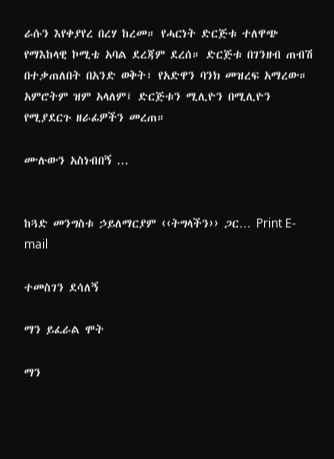ራሱን እየቀያየረ በረሃ ከረመ። የሓርነት ድርጅቱ ተለዋጭ የማእከላዊ ኮሚቴ አባል ደረጃም ደረሰ። ድርጅቱ በገንዘብ ጠብሽ በተቃጠለበት በአንድ ወቅት፣ የአድዋን ባንክ መዝረፍ አማረው። አምሮትም ዝም አላለም፤ ድርጅቱን ሚሊዮን በሚሊዮን የሚያደርጉ ዘራፊዎችን መረጠ።

ሙሉውን አስነብበኝ ...


ከጓድ መንግስቱ ኃይለማርያም ‹‹ትግላችን›› ጋር… Print E-mail

ተመስገን ደሳለኝ

ማን ይፈራል ሞት

ማን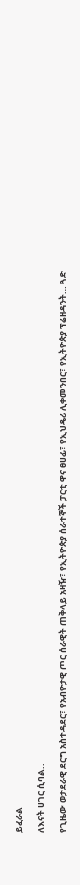ይፈራል

ለእናት ሀገር ሲባል..

የጊዜው ወታደራዊ ደርግ አስተዳደር፣ የአብዮታዊ ጦር ሰራዊት ጠቅላይ አዛዥ፣ የኢትዮጵያ ሰራተኞች ፓርቲ ዋና ፀሀፊ፣ የኢህዴሪ ሊቀመንበር፣ የኢትዮጵያ ፕሬዘዳንት… ጓድ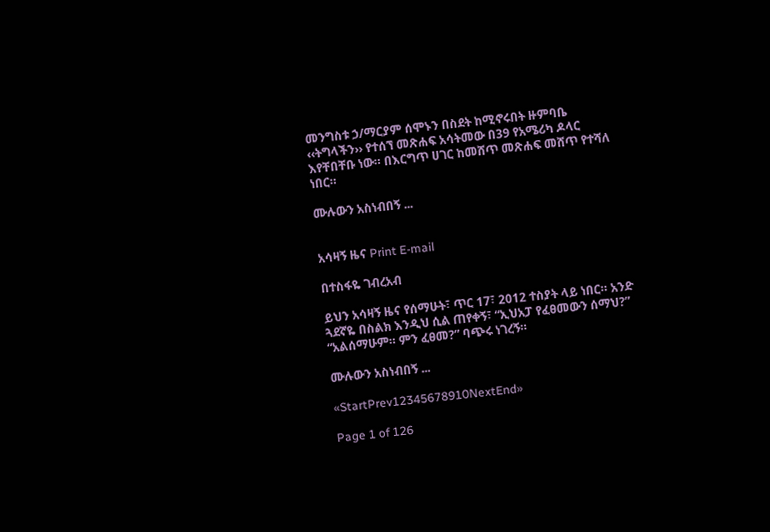መንግስቱ ኃ/ማርያም ሰሞኑን በስደት ከሚኖሩበት ዙምባቤ ‹‹ትግላችን›› የተሰኘ መጽሐፍ አሳትመው በ39 የአሜሪካ ዶላር እየቸበቸቡ ነው። በእርግጥ ሀገር ከመሸጥ መጽሐፍ መሸጥ የተሻለ ነበር።

ሙሉውን አስነብበኝ ...


አሳዛኝ ዜና Print E-mail

በተስፋዬ ገብረአብ

ይህን አሳዛኝ ዜና የሰማሁት፣ ጥር 17፣ 2012 ተስያት ላይ ነበር። አንድ ጓደኛዬ በስልክ እንዲህ ሲል ጠየቀኝ፣ “ኢህአፓ የፈፀመውን ሰማህ?” “አልሰማሁም። ምን ፈፀመ?” ባጭሩ ነገረኝ።

ሙሉውን አስነብበኝ ...

«StartPrev12345678910NextEnd»

Page 1 of 126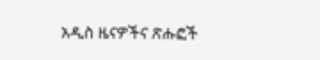አዲስ ዜናዎችና ጽሑፎች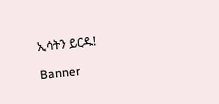ኢሳትን ይርዱ!

Banner